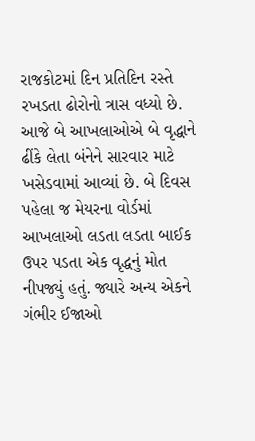રાજકોટમાં દિન પ્રતિદિન રસ્તે રખડતા ઢોરોનો ત્રાસ વધ્યો છે. આજે બે આખલાઓએ બે વૃદ્ધાને ઢીંકે લેતા બંનેને સારવાર માટે ખસેડવામાં આવ્યાં છે. બે દિવસ પહેલા જ મેયરના વોર્ડમાં આખલાઓ લડતા લડતા બાઈક ઉપર પડતા એક વૃદ્ધનું મોત નીપજ્યું હતું. જ્યારે અન્ય એકને ગંભીર ઈજાઓ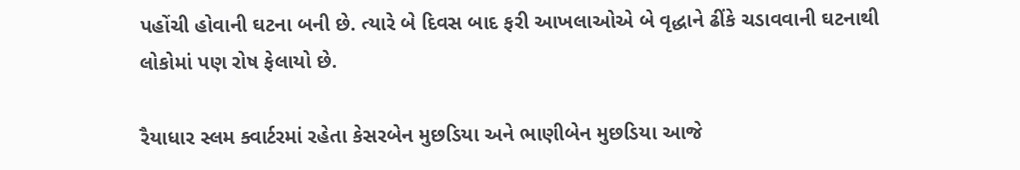પહોંચી હોવાની ઘટના બની છે. ત્યારે બે દિવસ બાદ ફરી આખલાઓએ બે વૃદ્ધાને ઢીંકે ચડાવવાની ઘટનાથી લોકોમાં પણ રોષ ફેલાયો છે.

રૈયાધાર સ્લમ ક્વાર્ટરમાં રહેતા કેસરબેન મુછડિયા અને ભાણીબેન મુછડિયા આજે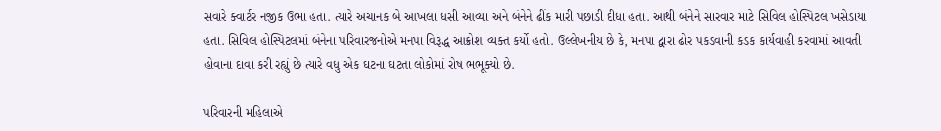સવારે ક્વાર્ટર નજીક ઉભા હતા. ત્યારે અચાનક બે આખલા ધસી આવ્યા અને બંનેને ઢીંક મારી પછાડી દીધા હતા. આથી બંનેને સારવાર માટે સિવિલ હોસ્પિટલ ખસેડાયા હતા. સિવિલ હોસ્પિટલમાં બંનેના પરિવારજનોએ મનપા વિરૂદ્ધ આક્રોશ વ્યક્ત કર્યો હતો. ઉલ્લેખનીય છે કે, મનપા દ્વારા ઢોર પકડવાની કડક કાર્યવાહી કરવામાં આવતી હોવાના દાવા કરી રહ્યું છે ત્યારે વધુ એક ઘટના ઘટતા લોકોમાં રોષ ભભૂક્યો છે.

પરિવારની મહિલાએ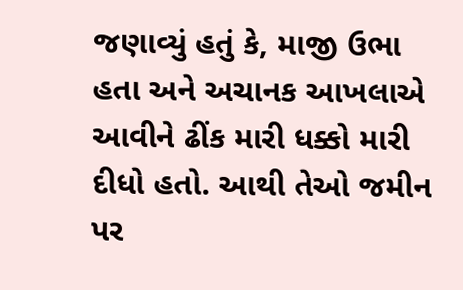જણાવ્યું હતું કે, માજી ઉભા હતા અને અચાનક આખલાએ આવીને ઢીંક મારી ધક્કો મારી દીધો હતો. આથી તેઓ જમીન પર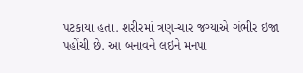પટકાયા હતા. શરીરમાં ત્રણ-ચાર જગ્યાએ ગંભીર ઇજા પહોંચી છે. આ બનાવને લઇને મનપા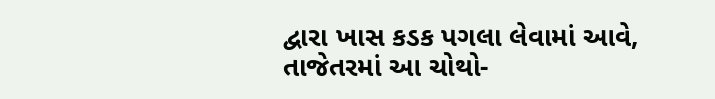દ્વારા ખાસ કડક પગલા લેવામાં આવે, તાજેતરમાં આ ચોથો-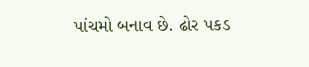પાંચમો બનાવ છે. ઢોર પકડ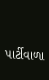પાર્ટીવાળા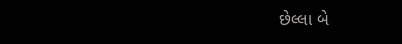છેલ્લા બે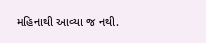મહિનાથી આવ્યા જ નથી.